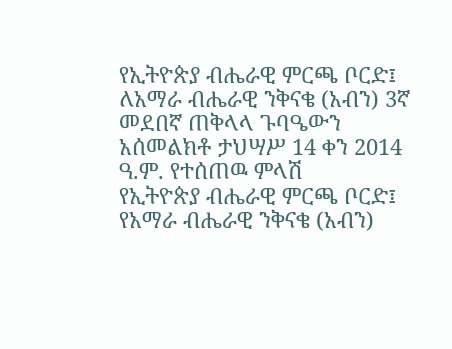የኢትዮጵያ ብሔራዊ ምርጫ ቦርድ፤ ለአማራ ብሔራዊ ንቅናቄ (አብን) 3ኛ መደበኛ ጠቅላላ ጉባዔውን አሰመልክቶ ታህሣሥ 14 ቀን 2014 ዓ.ም. የተሰጠዉ ምላሽ
የኢትዮጵያ ብሔራዊ ምርጫ ቦርድ፤ የአማራ ብሔራዊ ንቅናቄ (አብን)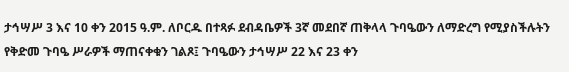ታኅሣሥ 3 እና 10 ቀን 2015 ዓ.ም. ለቦርዱ በተጻፉ ደብዳቤዎች 3ኛ መደበኛ ጠቅላላ ጉባዔውን ለማድረግ የሚያስችሉትን የቅድመ ጉባዔ ሥራዎች ማጠናቀቁን ገልጾ፤ ጉባዔውን ታኅሣሥ 22 እና 23 ቀን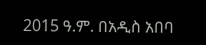2015 ዓ.ም. በአዲስ አበባ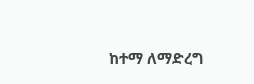ከተማ ለማድረግ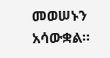መወሠኑን አሳውቋል።